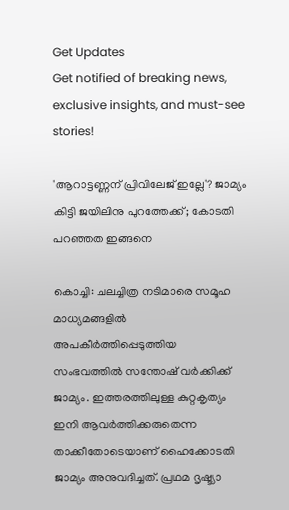Get Updates
Get notified of breaking news, exclusive insights, and must-see stories!

'ആറാട്ടണ്ണന് പ്രിവിലേജ് ഇല്ലേ'? ജാമ്യം കിട്ടി ജയിലിനു പുറത്തേക്ക്; കോടതി പറഞ്ഞത ഇങ്ങനെ

കൊച്ചി: ചലച്ചിത്ര നടിമാരെ സമൂഹ മാധ്യമങ്ങളില്‍ അപകീര്‍ത്തിപ്പെടുത്തിയ സംഭവത്തില്‍ സന്തോഷ് വര്‍ക്കിക്ക് ജാമ്യം. ഇത്തരത്തിലുള്ള കുറ്റകൃത്യം ഇനി ആവര്‍ത്തിക്കരുതെന്ന താക്കീതോടെയാണ് ഹൈക്കോടതി ജാമ്യം അനുവദിച്ചത്. പ്രഥമ ദൃഷ്ട്യാ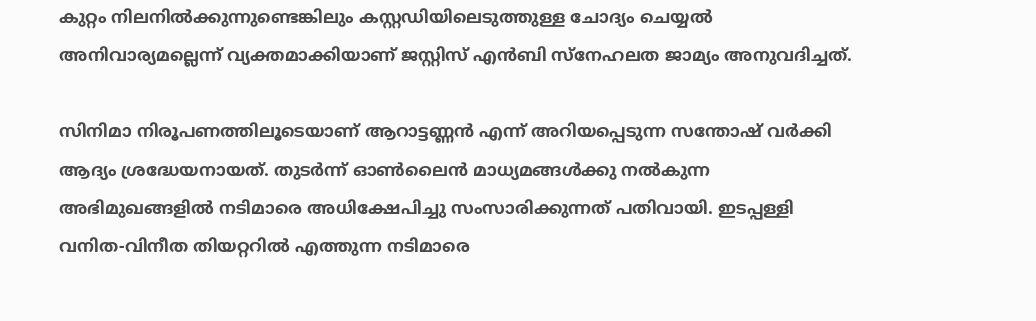കുറ്റം നിലനില്‍ക്കുന്നുണ്ടെങ്കിലും കസ്റ്റഡിയിലെടുത്തുള്ള ചോദ്യം ചെയ്യല്‍ അനിവാര്യമല്ലെന്ന് വ്യക്തമാക്കിയാണ് ജസ്റ്റിസ് എന്‍ബി സ്‌നേഹലത ജാമ്യം അനുവദിച്ചത്.

സിനിമാ നിരൂപണത്തിലൂടെയാണ് ആറാട്ടണ്ണന്‍ എന്ന് അറിയപ്പെടുന്ന സന്തോഷ് വര്‍ക്കി ആദ്യം ശ്രദ്ധേയനായത്. തുടര്‍ന്ന് ഓണ്‍ലൈന്‍ മാധ്യമങ്ങള്‍ക്കു നല്‍കുന്ന അഭിമുഖങ്ങളില്‍ നടിമാരെ അധിക്ഷേപിച്ചു സംസാരിക്കുന്നത് പതിവായി. ഇടപ്പള്ളി വനിത-വിനീത തിയറ്ററില്‍ എത്തുന്ന നടിമാരെ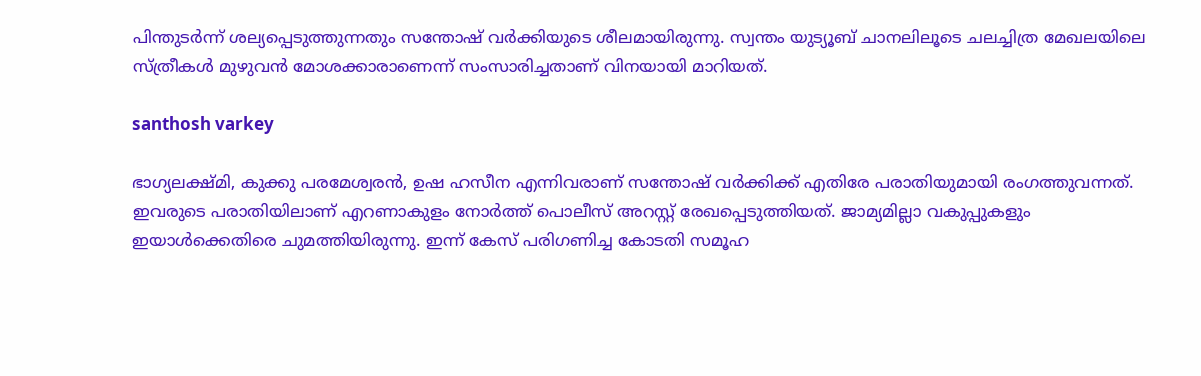പിന്തുടര്‍ന്ന് ശല്യപ്പെടുത്തുന്നതും സന്തോഷ് വര്‍ക്കിയുടെ ശീലമായിരുന്നു. സ്വന്തം യുട്യൂബ് ചാനലിലൂടെ ചലച്ചിത്ര മേഖലയിലെ സ്ത്രീകള്‍ മുഴുവന്‍ മോശക്കാരാണെന്ന് സംസാരിച്ചതാണ് വിനയായി മാറിയത്.

santhosh varkey

ഭാഗ്യലക്ഷ്മി, കുക്കു പരമേശ്വരന്‍, ഉഷ ഹസീന എന്നിവരാണ് സന്തോഷ് വര്‍ക്കിക്ക് എതിരേ പരാതിയുമായി രംഗത്തുവന്നത്. ഇവരുടെ പരാതിയിലാണ് എറണാകുളം നോര്‍ത്ത് പൊലീസ് അറസ്റ്റ് രേഖപ്പെടുത്തിയത്. ജാമ്യമില്ലാ വകുപ്പുകളും ഇയാള്‍ക്കെതിരെ ചുമത്തിയിരുന്നു. ഇന്ന് കേസ് പരിഗണിച്ച കോടതി സമൂഹ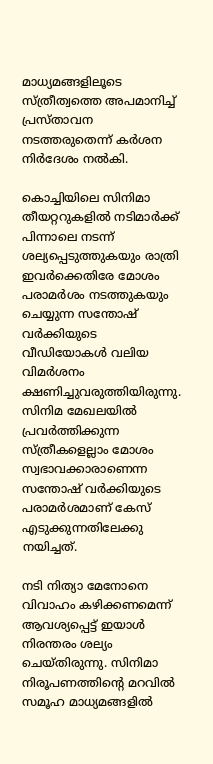മാധ്യമങ്ങളിലൂടെ സ്ത്രീത്വത്തെ അപമാനിച്ച് പ്രസ്താവന നടത്തരുതെന്ന് കര്‍ശന നിര്‍ദേശം നല്‍കി.

കൊച്ചിയിലെ സിനിമാ തീയറ്ററുകളില്‍ നടിമാര്‍ക്ക് പിന്നാലെ നടന്ന് ശല്യപ്പെടുത്തുകയും രാത്രി ഇവര്‍ക്കെതിരേ മോശം പരാമര്‍ശം നടത്തുകയും ചെയ്യുന്ന സന്തോഷ് വര്‍ക്കിയുടെ വീഡിയോകള്‍ വലിയ വിമര്‍ശനം ക്ഷണിച്ചുവരുത്തിയിരുന്നു. സിനിമ മേഖലയില്‍ പ്രവര്‍ത്തിക്കുന്ന സ്ത്രീകളെല്ലാം മോശം സ്വഭാവക്കാരാണെന്ന സന്തോഷ് വര്‍ക്കിയുടെ പരാമര്‍ശമാണ് കേസ് എടുക്കുന്നതിലേക്കു നയിച്ചത്.

നടി നിത്യാ മേനോനെ വിവാഹം കഴിക്കണമെന്ന് ആവശ്യപ്പെട്ട് ഇയാള്‍ നിരന്തരം ശല്യം ചെയ്തിരുന്നു. സിനിമാ നിരൂപണത്തിന്റെ മറവില്‍ സമൂഹ മാധ്യമങ്ങളില്‍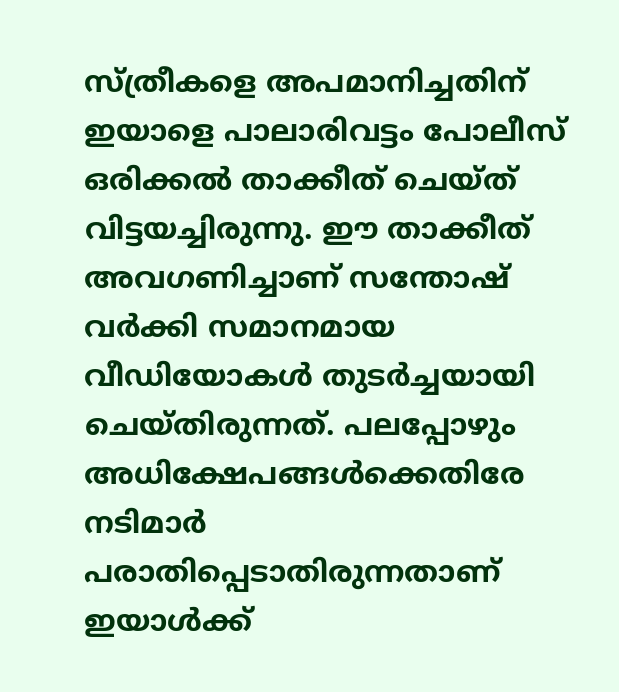സ്ത്രീകളെ അപമാനിച്ചതിന് ഇയാളെ പാലാരിവട്ടം പോലീസ് ഒരിക്കല്‍ താക്കീത് ചെയ്ത് വിട്ടയച്ചിരുന്നു. ഈ താക്കീത് അവഗണിച്ചാണ് സന്തോഷ് വര്‍ക്കി സമാനമായ വീഡിയോകള്‍ തുടര്‍ച്ചയായി ചെയ്തിരുന്നത്. പലപ്പോഴും അധിക്ഷേപങ്ങള്‍ക്കെതിരേ നടിമാര്‍ പരാതിപ്പെടാതിരുന്നതാണ് ഇയാള്‍ക്ക്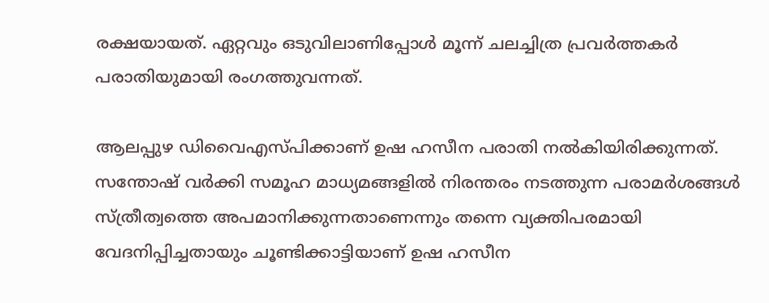രക്ഷയായത്. ഏറ്റവും ഒടുവിലാണിപ്പോള്‍ മൂന്ന് ചലച്ചിത്ര പ്രവര്‍ത്തകര്‍ പരാതിയുമായി രംഗത്തുവന്നത്.

ആലപ്പുഴ ഡിവൈഎസ്പിക്കാണ് ഉഷ ഹസീന പരാതി നല്‍കിയിരിക്കുന്നത്. സന്തോഷ് വര്‍ക്കി സമൂഹ മാധ്യമങ്ങളില്‍ നിരന്തരം നടത്തുന്ന പരാമര്‍ശങ്ങള്‍ സ്ത്രീത്വത്തെ അപമാനിക്കുന്നതാണെന്നും തന്നെ വ്യക്തിപരമായി വേദനിപ്പിച്ചതായും ചൂണ്ടിക്കാട്ടിയാണ് ഉഷ ഹസീന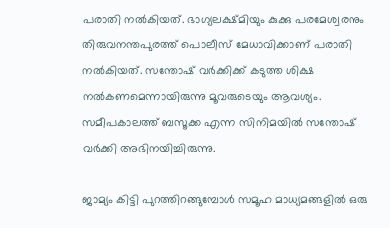പരാതി നല്‍കിയത്. ഭാഗ്യലക്ഷ്മിയും കുക്കു പരമേശ്വരനും തിരുവനന്തപുരത്ത് പൊലീസ് മേധാവിക്കാണ് പരാതി നല്‍കിയത്. സന്തോഷ് വര്‍ക്കിക്ക് കടുത്ത ശിക്ഷ നല്‍കണമെന്നായിരുന്നു മൂവരുടെയും ആവശ്യം. സമീപകാലത്ത് ബസൂക്ക എന്ന സിനിമയില്‍ സന്തോഷ് വര്‍ക്കി അഭിനയിച്ചിരുന്നു.

ജാമ്യം കിട്ടി പുറത്തിറങ്ങുമ്പോള്‍ സമൂഹ മാധ്യമങ്ങളില്‍ ഒരു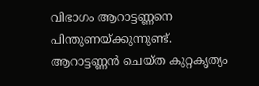വിഭാഗം ആറാട്ടണ്ണനെ പിന്തുണയ്ക്കുന്നുണ്ട്. ആറാട്ടണ്ണന്‍ ചെയ്ത കുറ്റകൃത്യം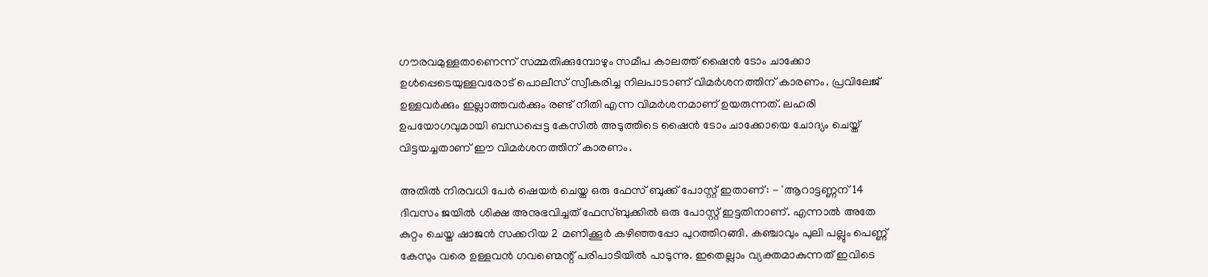ഗൗരവമുള്ളതാണെന്ന് സമ്മതിക്കുമ്പോഴും സമീപ കാലത്ത് ഷൈന്‍ ടോം ചാക്കോ ഉള്‍പ്പെടെയുള്ളവരോട് പൊലീസ് സ്വീകരിച്ച നിലപാടാണ് വിമര്‍ശനത്തിന് കാരണം. പ്രവിലേജ് ഉള്ളവര്‍ക്കും ഇല്ലാത്തവര്‍ക്കും രണ്ട് നീതി എന്ന വിമര്‍ശനമാണ് ഉയരുന്നത്. ലഹരി ഉപയോഗവുമായി ബന്ധപ്പെട്ട കേസില്‍ അടുത്തിടെ ഷൈന്‍ ടോം ചാക്കോയെ ചോദ്യം ചെയ്ത് വിട്ടയച്ചതാണ് ഈ വിമര്‍ശനത്തിന് കാരണം.

അതില്‍ നിരവധി പേര്‍ ഷെയര്‍ ചെയ്ത ഒരു ഫേസ് ബുക്ക് പോസ്റ്റ് ഇതാണ്: - 'ആറാട്ടണ്ണന് 14 ദിവസം ജയിൽ ശിക്ഷ അനുഭവിച്ചത് ഫേസ്ബുക്കിൽ ഒരു പോസ്റ്റ്‌ ഇട്ടതിനാണ്. എന്നാൽ അതേ കുറ്റം ചെയ്ത ഷാജൻ സക്കറിയ 2 മണിക്കൂർ കഴിഞ്ഞപ്പോ പുറത്തിറങ്ങി. കഞ്ചാവും പുലി പല്ലും പെണ്ണ് കേസും വരെ ഉള്ളവൻ ഗവണ്മെന്റ് പരിപാടിയിൽ പാടുന്നു. ഇതെല്ലാം വ്യക്തമാകുന്നത് ഇവിടെ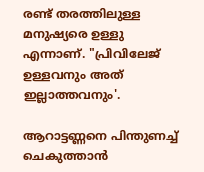രണ്ട് തരത്തിലുള്ള മനുഷ്യരെ ഉള്ളു എന്നാണ്. "പ്രിവിലേജ് ഉള്ളവനും അത് ഇല്ലാത്തവനും'.

ആറാട്ടണ്ണനെ പിന്തുണച്ച് ചെകുത്താന്‍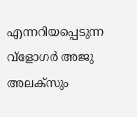എന്നറിയപ്പെടുന്ന വ്‌ളോഗര്‍ അജു അലക്സും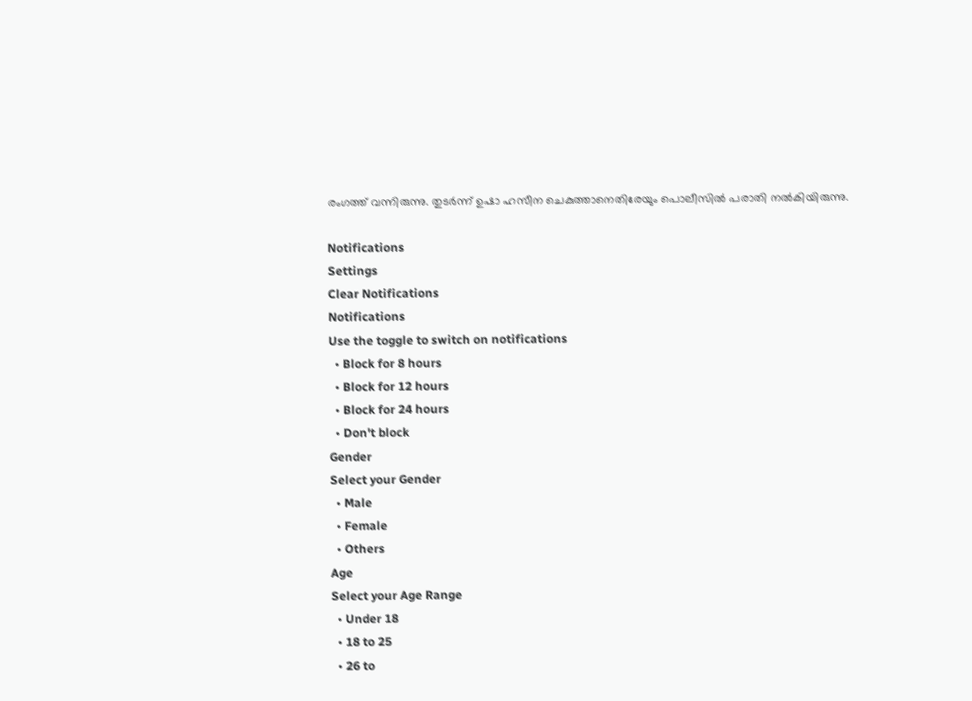രംഗത്ത് വന്നിരുന്നു. തുടര്‍ന്ന് ഉഷാ ഹസീന ചെകുത്താനെതിരേയും പൊലീസില്‍ പരാതി നല്‍കിയിരുന്നു.

Notifications
Settings
Clear Notifications
Notifications
Use the toggle to switch on notifications
  • Block for 8 hours
  • Block for 12 hours
  • Block for 24 hours
  • Don't block
Gender
Select your Gender
  • Male
  • Female
  • Others
Age
Select your Age Range
  • Under 18
  • 18 to 25
  • 26 to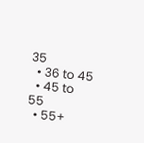35
  • 36 to 45
  • 45 to 55
  • 55+